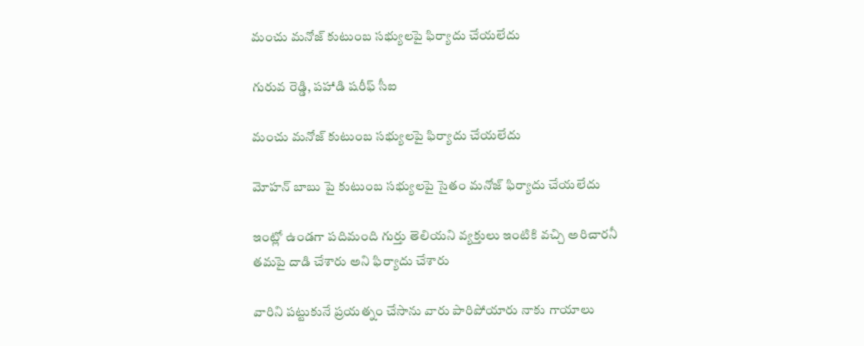మంచు మనోజ్ కుటుంబ సభ్యులపై ఫిర్యాదు చేయలేదు

గురువ రెడ్డి, పహాడి షరీఫ్ సీఐ

మంచు మనోజ్ కుటుంబ సభ్యులపై ఫిర్యాదు చేయలేదు

మోహన్ బాబు పై కుటుంబ సభ్యులపై సైతం మనోజ్ ఫిర్యాదు చేయలేదు

ఇంట్లో ఉండగా పదిమంది గుర్తు తెలియని వ్యక్తులు ఇంటికి వచ్చి అరిచారనీ
తమపై దాడి చేశారు అని ఫిర్యాదు చేశారు

వారిని పట్టుకునే ప్రయత్నం చేసాను వారు పారిపోయారు నాకు గాయాలు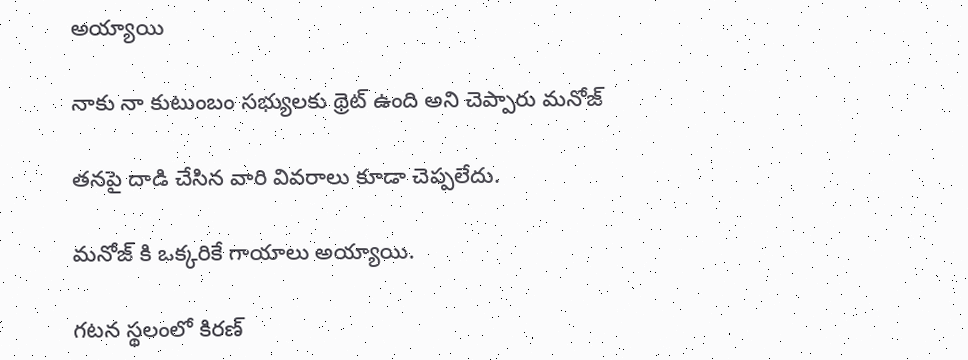అయ్యాయి

నాకు నా కుటుంబం సభ్యులకు థ్రెట్ ఉంది అని చెప్పారు మనోజ్

తనపై దాడి చేసిన వారి వివరాలు కూడా చెప్పలేదు.

మనోజ్ కి ఒక్కరికే గాయాలు అయ్యాయి.

గటన స్థలంలో కిరణ్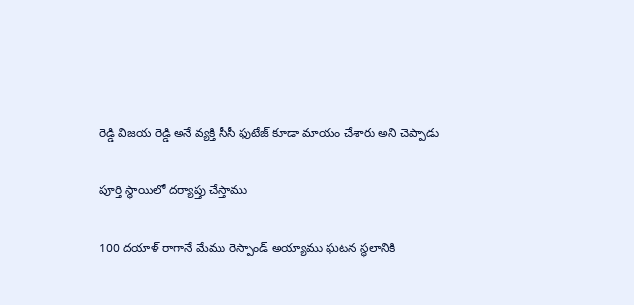రెడ్డి విజయ రెడ్డి అనే వ్యక్తి సీసీ ఫుటేజ్ కూడా మాయం చేశారు అని చెప్పాడు

పూర్తి స్థాయిలో దర్యాప్తు చేస్తాము

100 దయాళ్ రాగానే మేము రెస్పాండ్ అయ్యాము ఘటన స్థలానికి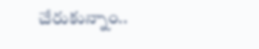చేరుకున్నాం..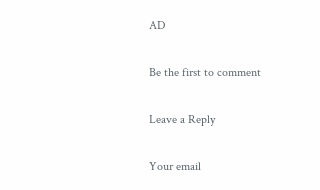AD

Be the first to comment

Leave a Reply

Your email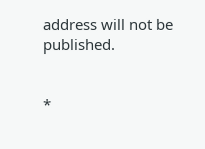address will not be published.


*